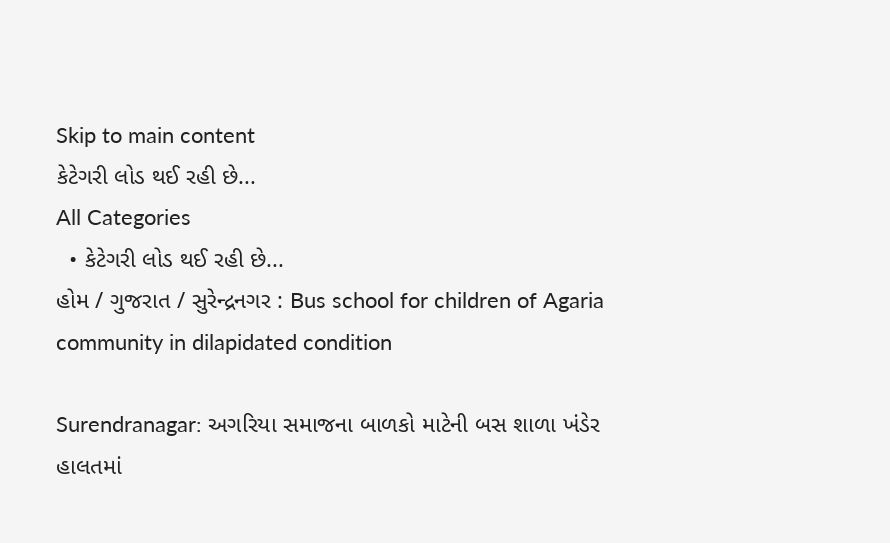Skip to main content
કેટેગરી લોડ થઈ રહી છે...
All Categories
  • કેટેગરી લોડ થઈ રહી છે...
હોમ / ગુજરાત / સુરેન્દ્રનગર : Bus school for children of Agaria community in dilapidated condition

Surendranagar: અગરિયા સમાજના બાળકો માટેની બસ શાળા ખંડેર હાલતમાં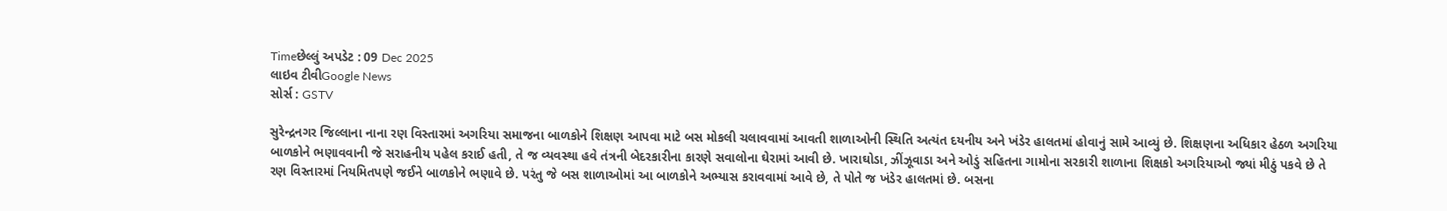Timeછેલ્લું અપડેટ : 09 Dec 2025
લાઇવ ટીવીGoogle News
સોર્સ : GSTV

સુરેન્દ્રનગર જિલ્લાના નાના રણ વિસ્તારમાં અગરિયા સમાજના બાળકોને શિક્ષણ આપવા માટે બસ મોકલી ચલાવવામાં આવતી શાળાઓની સ્થિતિ અત્યંત દયનીય અને ખંડેર હાલતમાં હોવાનું સામે આવ્યું છે. શિક્ષણના અધિકાર હેઠળ અગરિયા બાળકોને ભણાવવાની જે સરાહનીય પહેલ કરાઈ હતી, તે જ વ્યવસ્થા હવે તંત્રની બેદરકારીના કારણે સવાલોના ઘેરામાં આવી છે. ખારાઘોડા, ઝીંઝૂવાડા અને ઓડું સહિતના ગામોના સરકારી શાળાના શિક્ષકો અગરિયાઓ જ્યાં મીઠું પકવે છે તે રણ વિસ્તારમાં નિયમિતપણે જઈને બાળકોને ભણાવે છે. પરંતુ જે બસ શાળાઓમાં આ બાળકોને અભ્યાસ કરાવવામાં આવે છે, તે પોતે જ ખંડેર હાલતમાં છે. બસના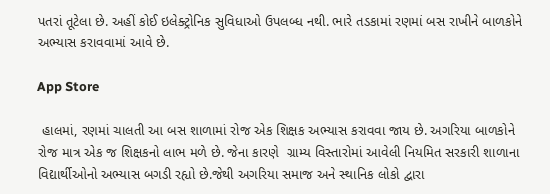પતરાં તૂટેલા છે. અહીં કોઈ ઇલેક્ટ્રોનિક સુવિધાઓ ઉપલબ્ધ નથી. ભારે તડકામાં રણમાં બસ રાખીને બાળકોને અભ્યાસ કરાવવામાં આવે છે.

App Store

 હાલમાં, રણમાં ચાલતી આ બસ શાળામાં રોજ એક શિક્ષક અભ્યાસ કરાવવા જાય છે. અગરિયા બાળકોને રોજ માત્ર એક જ શિક્ષકનો લાભ મળે છે. જેના કારણે  ગ્રામ્ય વિસ્તારોમાં આવેલી નિયમિત સરકારી શાળાના વિદ્યાર્થીઓનો અભ્યાસ બગડી રહ્યો છે.જેથી અગરિયા સમાજ અને સ્થાનિક લોકો દ્વારા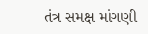તંત્ર સમક્ષ માંગણી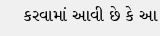કરવામાં આવી છે કે આ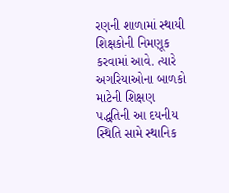રણની શાળામાં સ્થાયી શિક્ષકોની નિમણૂક કરવામાં આવે. ત્યારે  અગરિયાઓના બાળકો માટેની શિક્ષણ પદ્ધતિની આ દયનીય સ્થિતિ સામે સ્થાનિક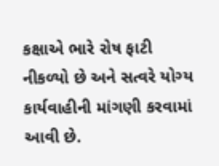કક્ષાએ ભારે રોષ ફાટી નીકળ્યો છે અને સત્વરે યોગ્ય કાર્યવાહીની માંગણી કરવામાં આવી છે.